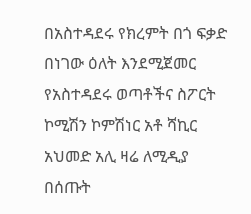በአስተዳደሩ የክረምት በጎ ፍቃድ በነገው ዕለት እንደሚጀመር የአስተዳደሩ ወጣቶችና ስፖርት ኮሚሽን ኮምሽነር አቶ ሻኪር አህመድ አሊ ዛሬ ለሚዲያ በሰጡት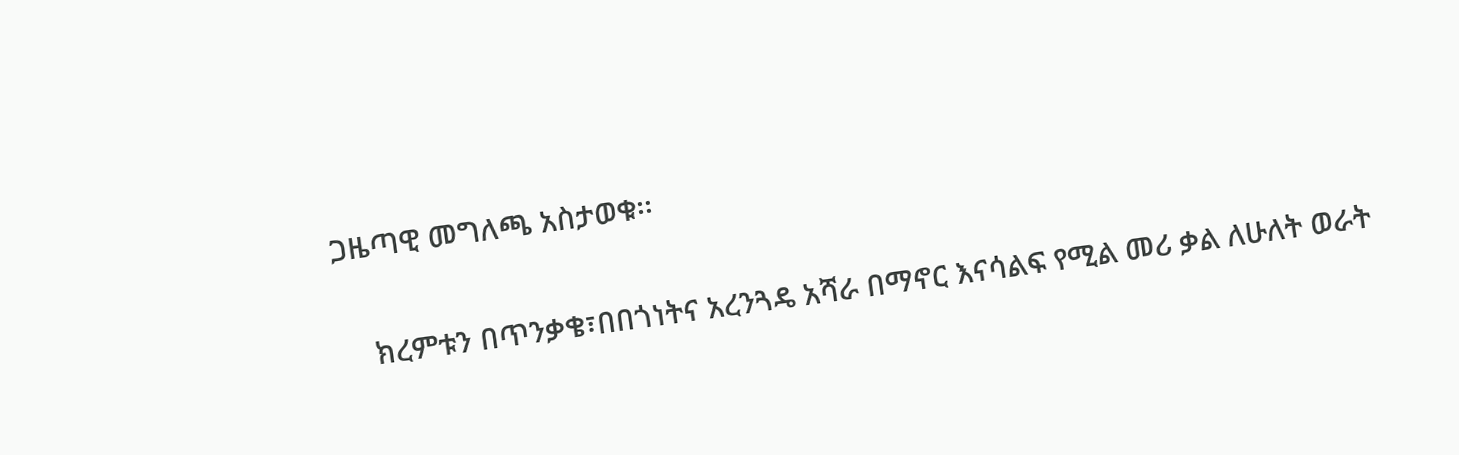ጋዜጣዊ መግለጫ አስታወቁ፡፡

    ክረምቱን በጥንቃቄ፣በበጎነትና አረንጓዴ አሻራ በማኖር እናሳልፍ የሚል መሪ ቃል ለሁለት ወራት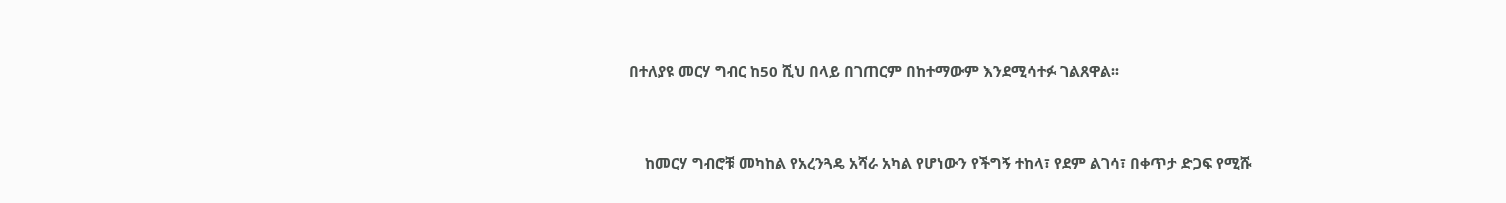በተለያዩ መርሃ ግብር ከ50 ሺህ በላይ በገጠርም በከተማውም እንደሚሳተፉ ገልጸዋል፡፡



    ከመርሃ ግብሮቹ መካከል የአረንጓዴ አሻራ አካል የሆነውን የችግኝ ተከላ፣ የደም ልገሳ፣ በቀጥታ ድጋፍ የሚሹ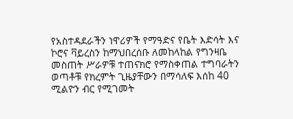የአስተዳደራችን ነዋሪዎች የማዓድና የቤት እድሳት እና ኮሮና ቫይረስን ከማህበረሰቡ ለመከላከል የግንዛቤ መስጠት ሥራዎቹ ተጠናክሮ የማስቀጠል ተግባራትን ወጣቶቹ የክረምት ጊዜያቸውን በማሳለፍ እሰከ 40 ሚልዮን ብር የሚገመት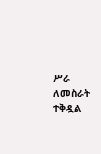ሥራ ለመስራት ተቅዷል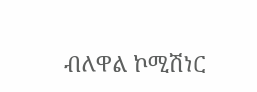ብለዋል ኮሚሽነር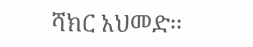ሻክር አህመድ፡፡